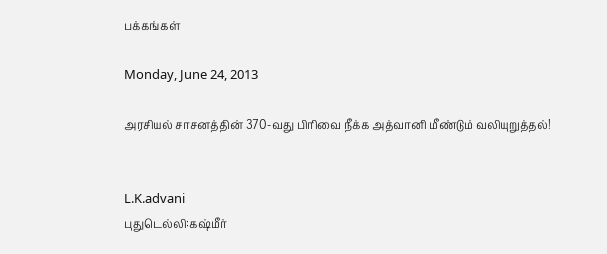பக்கங்கள்

Monday, June 24, 2013

அரசியல் சாசனத்தின் 370-வது பிரிவை நீக்க அத்வானி மீண்டும் வலியுறுத்தல்!


L.K.advani
புதுடெல்லி:கஷ்மீர்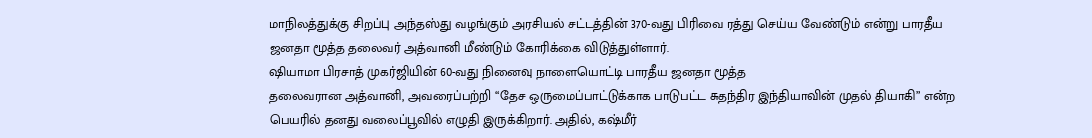மாநிலத்துக்கு சிறப்பு அந்தஸ்து வழங்கும் அரசியல் சட்டத்தின் 370-வது பிரிவை ரத்து செய்ய வேண்டும் என்று பாரதீய ஜனதா மூத்த தலைவர் அத்வானி மீண்டும் கோரிக்கை விடுத்துள்ளார்.
ஷியாமா பிரசாத் முகர்ஜியின் 60-வது நினைவு நாளையொட்டி பாரதீய ஜனதா மூத்த
தலைவரான அத்வானி, அவரைப்பற்றி “தேச ஒருமைப்பாட்டுக்காக பாடுபட்ட சுதந்திர இந்தியாவின் முதல் தியாகி” என்ற பெயரில் தனது வலைப்பூவில் எழுதி இருக்கிறார். அதில், கஷ்மீர்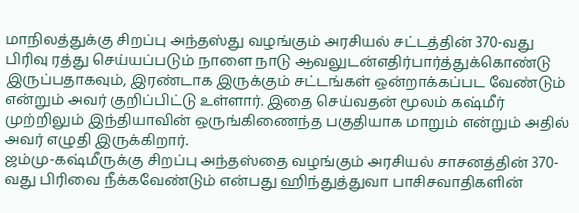மாநிலத்துக்கு சிறப்பு அந்தஸ்து வழங்கும் அரசியல் சட்டத்தின் 370-வது பிரிவு ரத்து செய்யப்படும் நாளை நாடு ஆவலுடன்எதிர்பார்த்துக்கொண்டு இருப்பதாகவும், இரண்டாக இருக்கும் சட்டங்கள் ஒன்றாக்கப்பட வேண்டும் என்றும் அவர் குறிப்பிட்டு உள்ளார். இதை செய்வதன் மூலம் கஷ்மீர் முற்றிலும் இந்தியாவின் ஒருங்கிணைந்த பகுதியாக மாறும் என்றும் அதில் அவர் எழுதி இருக்கிறார்.
ஜம்மு-கஷ்மீருக்கு சிறப்பு அந்தஸ்தை வழங்கும் அரசியல் சாசனத்தின் 370-வது பிரிவை நீக்கவேண்டும் என்பது ஹிந்துத்துவா பாசிசவாதிகளின்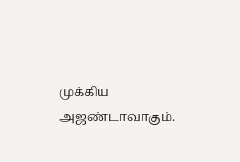முக்கிய அஜண்டாவாகும்.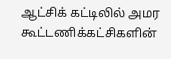ஆட்சிக் கட்டிலில் அமர கூட்டணிக்கட்சிகளின்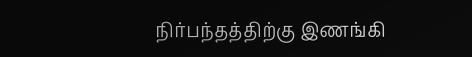நிர்பந்தத்திற்கு இணங்கி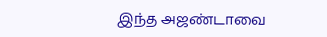இந்த அஜண்டாவை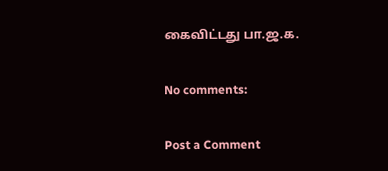கைவிட்டது பா.ஜ.க.

No comments:

Post a Comment